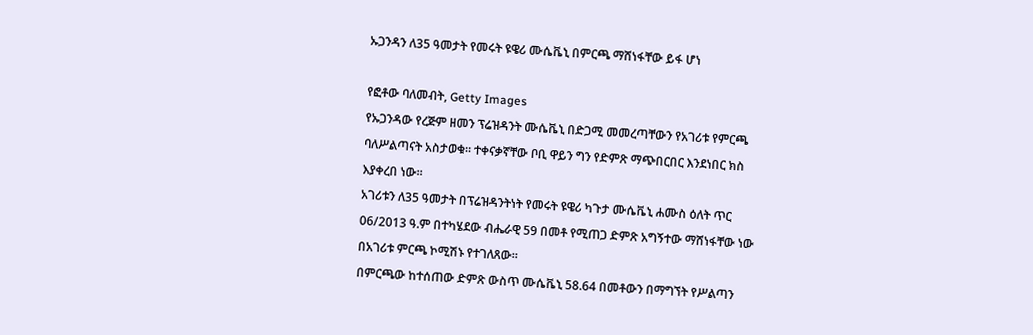ኡጋንዳን ለ35 ዓመታት የመሩት ዩዌሪ ሙሴቬኒ በምርጫ ማሸነፋቸው ይፋ ሆነ

የፎቶው ባለመብት, Getty Images
የኡጋንዳው የረጅም ዘመን ፕሬዝዳንት ሙሴቬኒ በድጋሚ መመረጣቸውን የአገሪቱ የምርጫ ባለሥልጣናት አስታወቁ። ተቀናቃኛቸው ቦቢ ዋይን ግን የድምጽ ማጭበርበር እንደነበር ክስ እያቀረበ ነው።
አገሪቱን ለ35 ዓመታት በፕሬዝዳንትነት የመሩት ዩዌሪ ካጉታ ሙሴቬኒ ሐሙስ ዕለት ጥር 06/2013 ዓ.ም በተካሄደው ብሔራዊ 59 በመቶ የሚጠጋ ድምጽ አግኝተው ማሸነፋቸው ነው በአገሪቱ ምርጫ ኮሚሽኑ የተገለጸው።
በምርጫው ከተሰጠው ድምጽ ውስጥ ሙሴቬኒ 58.64 በመቶውን በማግኘት የሥልጣን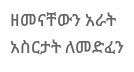ዘመናቸውን አራት አስርታት ለመድፈን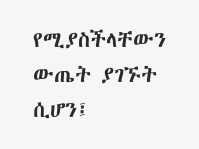የሚያስችላቸውን ውጤት ያገኙት ሲሆን፤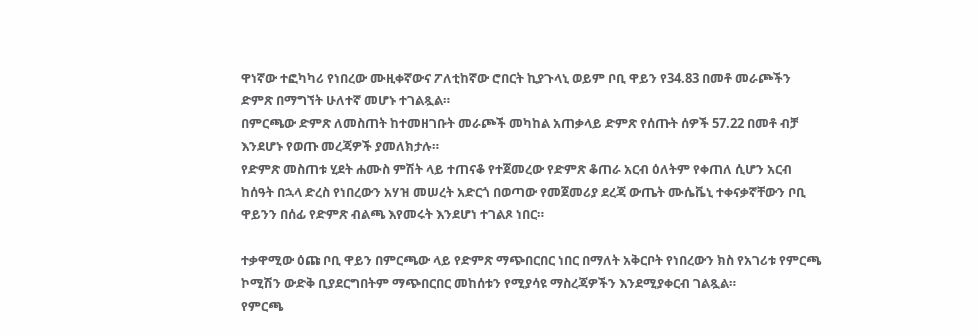ዋነኛው ተፎካካሪ የነበረው ሙዚቀኛውና ፖለቲከኛው ሮበርት ኪያጉላኒ ወይም ቦቢ ዋይን የ34.83 በመቶ መራጮችን ድምጽ በማግኘት ሁለተኛ መሆኑ ተገልጿል።
በምርጫው ድምጽ ለመስጠት ከተመዘገቡት መራጮች መካከል አጠቃላይ ድምጽ የሰጡት ሰዎች 57.22 በመቶ ብቻ እንደሆኑ የወጡ መረጃዎች ያመለክታሉ።
የድምጽ መስጠቱ ሂደት ሐሙስ ምሽት ላይ ተጠናቆ የተጀመረው የድምጽ ቆጠራ አርብ ዕለትም የቀጠለ ሲሆን አርብ ከሰዓት በኋላ ድረስ የነበረውን አሃዝ መሠረት አድርጎ በወጣው የመጀመሪያ ደረጃ ውጤት ሙሴቬኒ ተቀናቃኛቸውን ቦቢ ዋይንን በሰፊ የድምጽ ብልጫ እየመሩት እንደሆነ ተገልጾ ነበር።

ተቃዋሚው ዕጩ ቦቢ ዋይን በምርጫው ላይ የድምጽ ማጭበርበር ነበር በማለት አቅርቦት የነበረውን ክስ የአገሪቱ የምርጫ ኮሚሽን ውድቅ ቢያደርግበትም ማጭበርበር መከሰቱን የሚያሳዩ ማስረጃዎችን እንደሚያቀርብ ገልጿል።
የምርጫ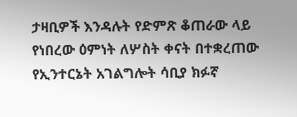ታዛቢዎች እንዳሉት የድምጽ ቆጠራው ላይ የነበረው ዕምነት ለሦስት ቀናት በተቋረጠው የኢንተርኔት አገልግሎት ሳቢያ ክፉኛ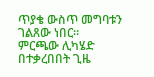ጥያቄ ውስጥ መግባቱን ገልጸው ነበር።
ምርጫው ሊካሄድ በተቃረበበት ጊዜ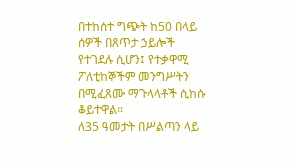በተከሰተ ግጭት ከ50 በላይ ሰዎች በጸጥታ ኃይሎች የተገደሉ ሲሆን፤ የተቃዋሚ ፖለቲከኞችም መንግሥትን በሚፈጸሙ ማጉላላቶች ሲከሱ ቆይተዋል።
ለ35 ዓመታት በሥልጣን ላይ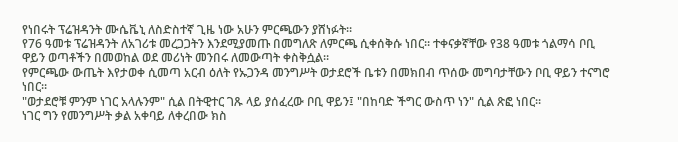የነበሩት ፕሬዝዳንት ሙሴቬኒ ለስድስተኛ ጊዜ ነው አሁን ምርጫውን ያሸነፉት።
የ76 ዓመቱ ፕሬዝዳንት ለአገሪቱ መረጋጋትን እንደሚያመጡ በመግለጽ ለምርጫ ሲቀሰቅሱ ነበር። ተቀናቃኛቸው የ38 ዓመቱ ጎልማሳ ቦቢ ዋይን ወጣቶችን በመወከል ወደ መሪነት መንበሩ ለመውጣት ቀስቅሷል።
የምርጫው ውጤት እየታወቀ ሲመጣ አርብ ዕለት የኡጋንዳ መንግሥት ወታደሮች ቤቱን በመክበብ ጥሰው መግባታቸውን ቦቢ ዋይን ተናግሮ ነበር።
"ወታደሮቹ ምንም ነገር አላሉንም" ሲል በትዊተር ገጹ ላይ ያሰፈረው ቦቢ ዋይን፤ "በከባድ ችግር ውስጥ ነን" ሲል ጽፎ ነበር።
ነገር ግን የመንግሥት ቃል አቀባይ ለቀረበው ክስ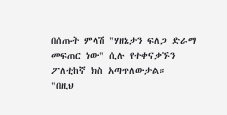በሰጡት ምላሽ "ሃዘኔታን ፍለጋ ድራማ መፍጠር ነው" ሲሉ የተቀናቃኙን ፖለቲከኛ ክስ አጣጥለውታል።
"በዚህ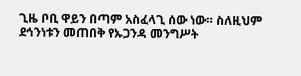ጊዜ ቦቢ ዋይን በጣም አስፈላጊ ሰው ነው። ስለዚህም ደኅንነቱን መጠበቅ የኡጋንዳ መንግሥት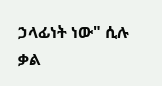ኃላፊነት ነው" ሲሉ ቃል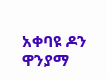አቀባዩ ዶን ዋንያማ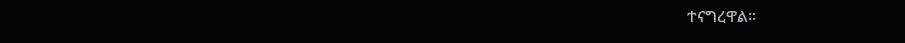ተናግረዋል።